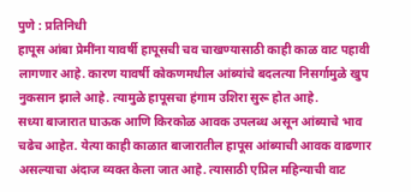पुणे : प्रतिनिधी
हापूस आंबा प्रेमींना यावर्षी हापूसची चव चाखण्यासाठी काही काळ वाट पहावी लागणार आहे. कारण यावर्षी कोकणमधील आंब्यांचे बदलत्या निसर्गामुळे खुप नुकसान झाले आहे. त्यामुळे हापूसचा हंगाम उशिरा सुरू होत आहे.
सध्या बाजारात घाऊक आणि किरकोळ आवक उपलब्ध असून आंब्याचे भाव चढेच आहेत. येत्या काही काळात बाजारातील हापूस आंब्याची आवक वाढणार असल्याचा अंदाज व्यक्त केला जात आहे. त्यासाठी एप्रिल महिन्याची वाट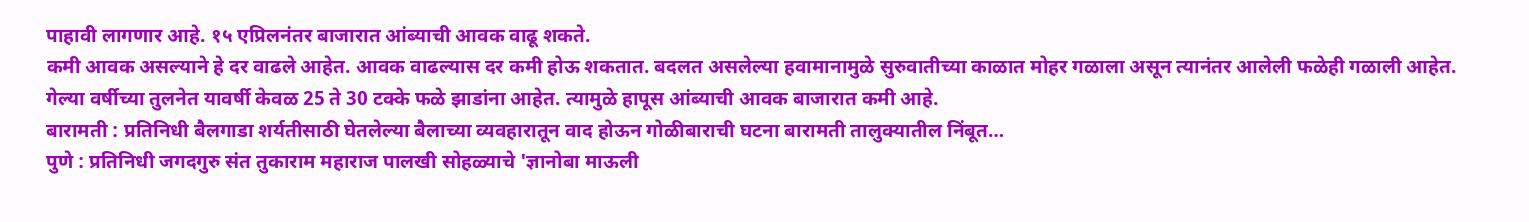पाहावी लागणार आहे. १५ एप्रिलनंतर बाजारात आंब्याची आवक वाढू शकते.
कमी आवक असल्याने हे दर वाढले आहेत. आवक वाढल्यास दर कमी होऊ शकतात. बदलत असलेल्या हवामानामुळे सुरुवातीच्या काळात मोहर गळाला असून त्यानंतर आलेली फळेही गळाली आहेत. गेल्या वर्षीच्या तुलनेत यावर्षी केवळ 25 ते 30 टक्के फळे झाडांना आहेत. त्यामुळे हापूस आंब्याची आवक बाजारात कमी आहे.
बारामती : प्रतिनिधी बैलगाडा शर्यतीसाठी घेतलेल्या बैलाच्या व्यवहारातून वाद होऊन गोळीबाराची घटना बारामती तालुक्यातील निंबूत…
पुणे : प्रतिनिधी जगदगुरु संत तुकाराम महाराज पालखी सोहळ्याचे 'ज्ञानोबा माऊली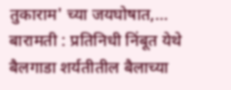तुकाराम' च्या जयघोषात,…
बारामती : प्रतिनिधी निंबूत येथे बैलगाडा शर्यतीतील बैलाच्या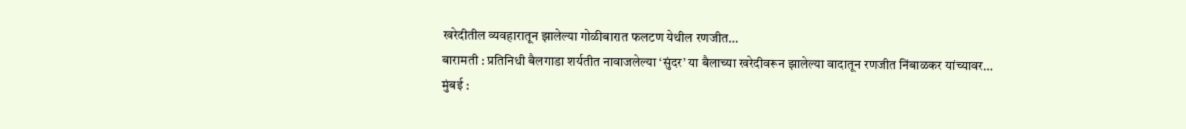खरेदीतील व्यवहारातून झालेल्या गोळीबारात फलटण येथील रणजीत…
बारामती : प्रतिनिधी बैलगाडा शर्यतीत नावाजलेल्या ‘सुंदर’ या बैलाच्या खरेदीवरून झालेल्या वादातून रणजीत निंबाळकर यांच्यावर…
मुंबई :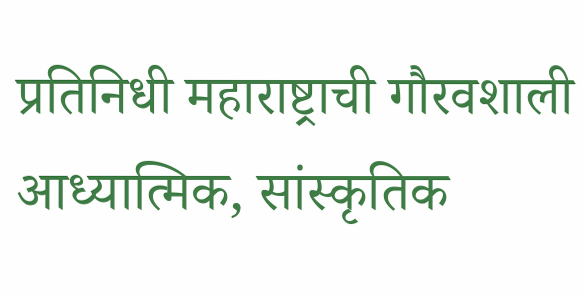प्रतिनिधी महाराष्ट्राची गौरवशाली आध्यात्मिक, सांस्कृतिक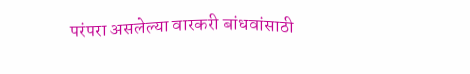परंपरा असलेल्या वारकरी बांधवांसाठी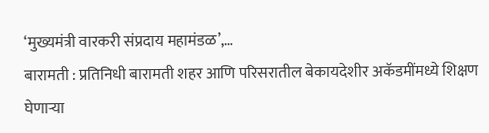‘मुख्यमंत्री वारकरी संप्रदाय महामंडळ’,…
बारामती : प्रतिनिधी बारामती शहर आणि परिसरातील बेकायदेशीर अकॅडमींमध्ये शिक्षण घेणाऱ्या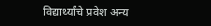विद्यार्थ्यांचे प्रवेश अन्य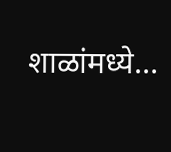शाळांमध्ये…